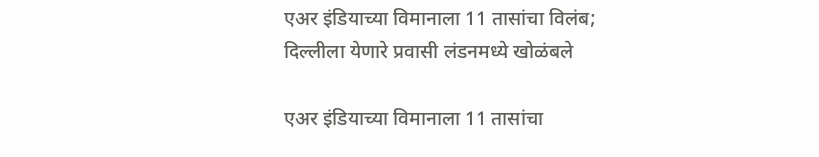एअर इंडियाच्या विमानाला 11 तासांचा विलंब; दिल्लीला येणारे प्रवासी लंडनमध्ये खोळंबले

एअर इंडियाच्या विमानाला 11 तासांचा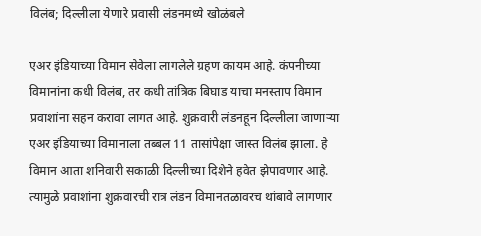विलंब; दिल्लीला येणारे प्रवासी लंडनमध्ये खोळंबले

एअर इंडियाच्या विमान सेवेला लागलेले ग्रहण कायम आहे. कंपनीच्या विमानांना कधी विलंब, तर कधी तांत्रिक बिघाड याचा मनस्ताप विमान प्रवाशांना सहन करावा लागत आहे. शुक्रवारी लंडनहून दिल्लीला जाणाऱ्या एअर इंडियाच्या विमानाला तब्बल 11 तासांपेक्षा जास्त विलंब झाला. हे विमान आता शनिवारी सकाळी दिल्लीच्या दिशेने हवेत झेपावणार आहे. त्यामुळे प्रवाशांना शुक्रवारची रात्र लंडन विमानतळावरच थांबावे लागणार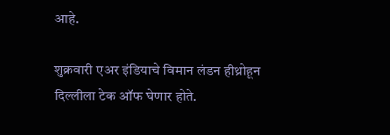आहे.

शुक्रवारी एअर इंडियाचे विमान लंडन हीथ्रोहून दिल्लीला टेक ऑफ घेणार होते.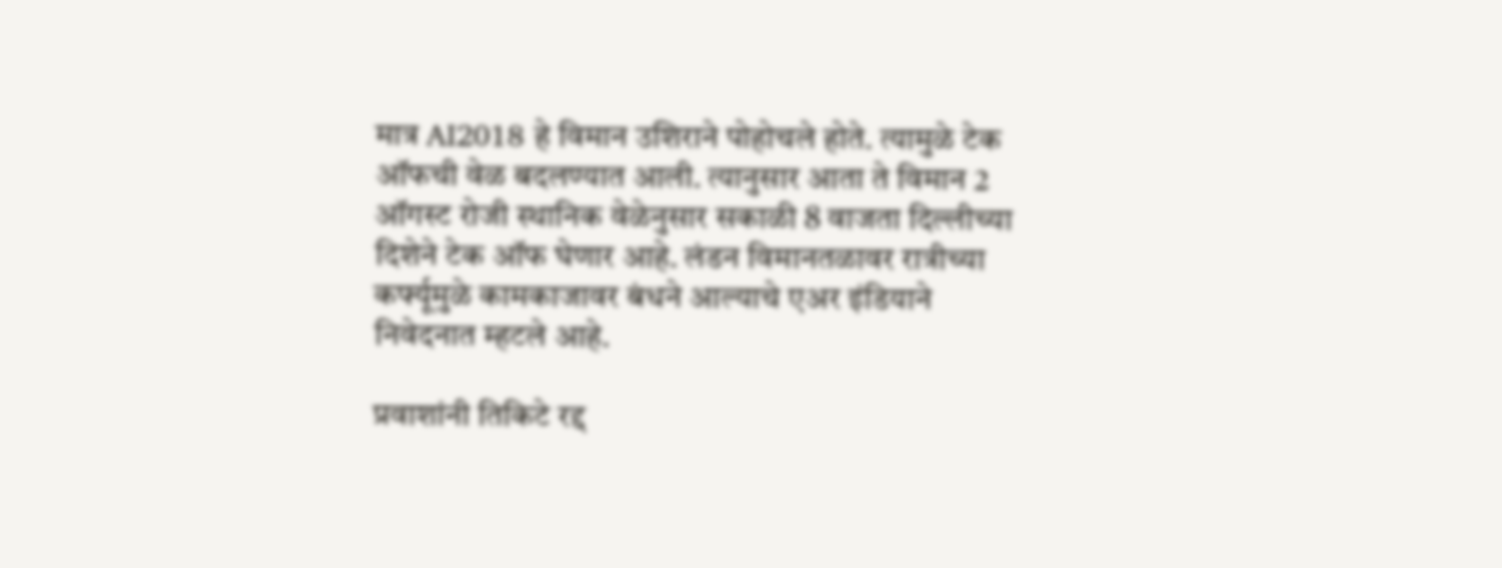मात्र AI2018 हे विमान उशिराने पोहोचले होते. त्यामुळे टेक ऑफची वेळ बदलण्यात आली. त्यानुसार आता ते विमान 2 ऑगस्ट रोजी स्थानिक वेळेनुसार सकाळी 8 वाजता दिल्लीच्या दिशेने टेक ऑफ घेणार आहे. लंडन विमानतळावर रात्रीच्या कर्फ्यूमुळे कामकाजावर बंधने आल्याचे एअर इंडियाने निवेदनात म्हटले आहे.

प्रवाशांनी तिकिटे रद्द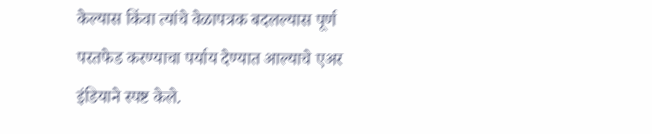केल्यास किंवा त्यांचे वेळापत्रक बदलल्यास पूर्ण परतफेड करण्याचा पर्याय देण्यात आल्याचे एअर इंडियाने स्पष्ट केले.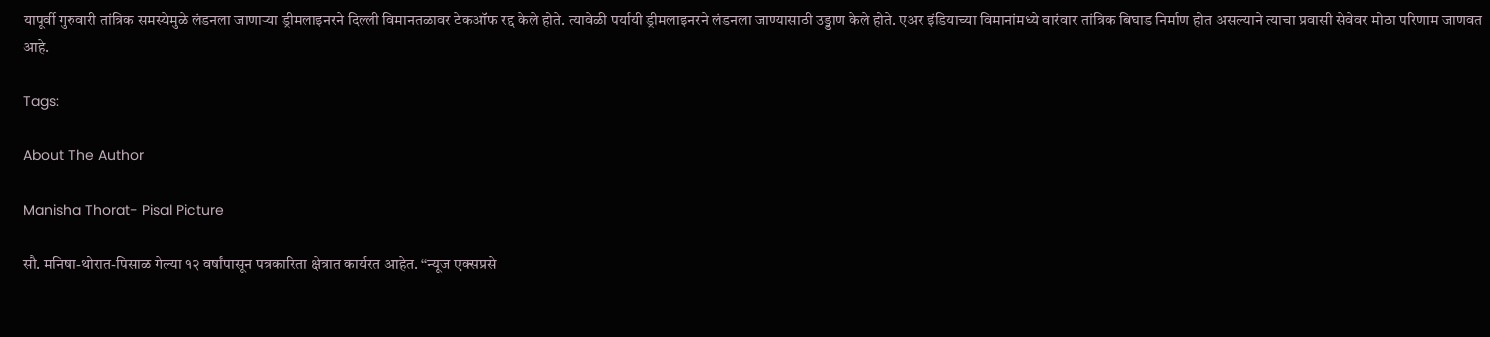यापूर्वी गुरुवारी तांत्रिक समस्येमुळे लंडनला जाणाऱ्या ड्रीमलाइनरने दिल्ली विमानतळावर टेकऑफ रद्द केले होते. त्यावेळी पर्यायी ड्रीमलाइनरने लंडनला जाण्यासाठी उड्डाण केले होते. एअर इंडियाच्या विमानांमध्ये वारंवार तांत्रिक बिघाड निर्माण होत असल्याने त्याचा प्रवासी सेवेवर मोठा परिणाम जाणवत आहे.

Tags:

About The Author

Manisha Thorat- Pisal Picture

सौ. मनिषा-थोरात-पिसाळ गेल्या १२ वर्षांपासून पत्रकारिता क्षेत्रात कार्यरत आहेत. ‘‘न्यूज एक्सप्रसे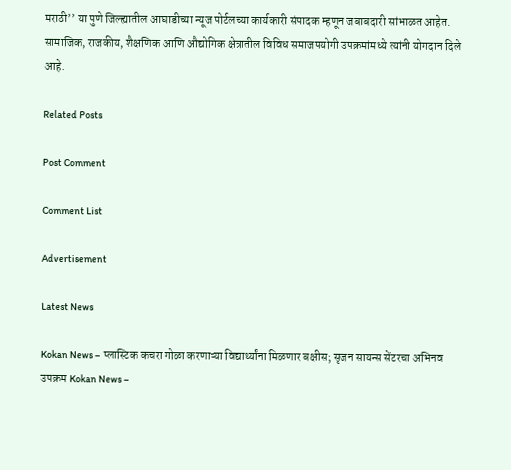मराठी’’ या पुणे जिल्ह्यातील आघाडीच्या न्यूज पोर्टलच्या कार्यकारी संपादक म्हणून जबाबदारी सांभाळत आहेत. सामाजिक, राजकीय, शैक्षणिक आणि औद्योगिक क्षेत्रातील विविध समाजपयोगी उपक्रमांमध्ये त्यांनी योगदान दिले आहे.

Related Posts

Post Comment

Comment List

Advertisement

Latest News

Kokan News – प्लास्टिक कचरा गोळा करणाऱ्या विद्यार्थ्यांना मिळणार बक्षीस; सृजन सायन्स सेंटरचा अभिनव उपक्रम Kokan News –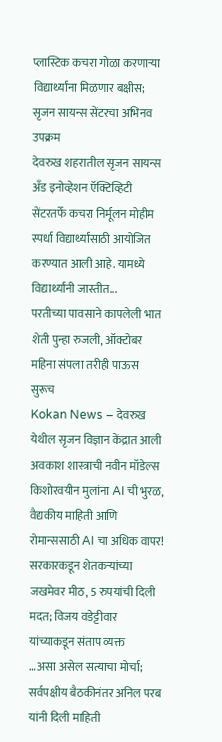प्लास्टिक कचरा गोळा करणाऱ्या विद्यार्थ्यांना मिळणार बक्षीस; सृजन सायन्स सेंटरचा अभिनव उपक्रम
देवरुख शहरातील सृजन सायन्स अँड इनोव्हेशन ऍक्टिव्हिटी सेंटरतर्फे कचरा निर्मूलन मोहीम स्पर्धा विद्यार्थ्यांसाठी आयोजित करण्यात आली आहे. यामध्ये विद्यार्थ्यांनी जास्तीत...
परतीच्या पावसाने कापलेली भात शेती पुन्हा रुजली, ऑक्टोबर महिना संपला तरीही पाऊस सुरूच
Kokan News – देवरुख येथील सृजन विज्ञान केंद्रात आली अवकाश शास्त्राची नवीन मॉडेल्स
किशोरवयीन मुलांना AI ची भुरळ, वैद्यकीय माहिती आणि रोमान्ससाठी AI चा अधिक वापर!
सरकारकडून शेतकऱ्यांच्या जखमेवर मीठ, 5 रुपयांची दिली मदत; विजय वडेट्टीवार यांच्याकडून संताप व्यक्त
…असा असेल सत्याचा मोर्चा; सर्वपक्षीय बैठकीनंतर अनिल परब यांनी दिली माहिती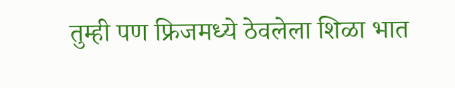तुम्ही पण फ्रिजमध्ये ठेवलेला शिळा भात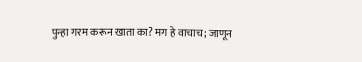पुन्हा गरम करून खाता का? मग हे वाचाच; जाणून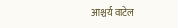आश्चर्य वाटेल